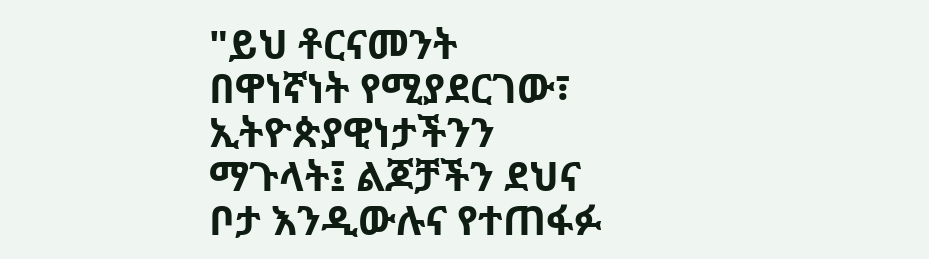"ይህ ቶርናመንት በዋነኛነት የሚያደርገው፣ ኢትዮጵያዊነታችንን ማጉላት፤ ልጆቻችን ደህና ቦታ እንዲውሉና የተጠፋፉ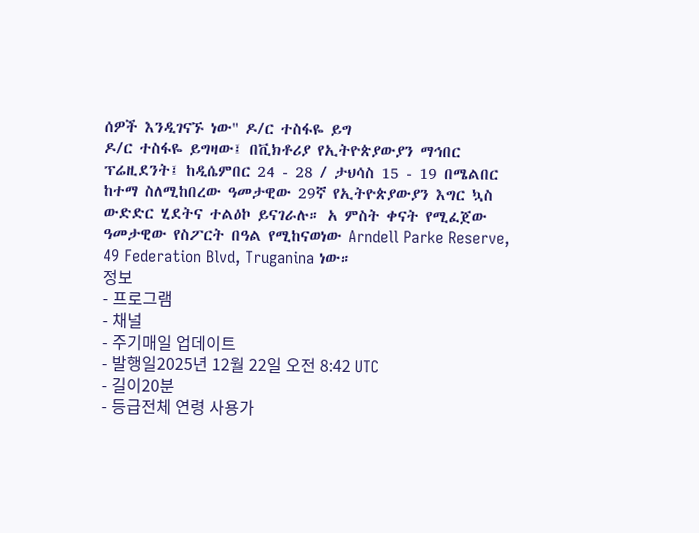ሰዎች እንዲገናኙ ነው" ዶ/ር ተስፋዬ ይግ
ዶ/ር ተስፋዬ ይግዛው፤ በቪክቶሪያ የኢትዮጵያውያን ማኅበር ፕሬዚደንት፤ ከዲሴምበር 24 - 28 / ታህሳስ 15 - 19 በሜልበር ከተማ ስለሚከበረው ዓመታዊው 29ኛ የኢትዮጵያውያን እግር ኳስ ውድድር ሂደትና ተልዕኮ ይናገራሉ። አ ምስት ቀናት የሚፈጀው ዓመታዊው የስፖርት በዓል የሚከናወነው Arndell Parke Reserve, 49 Federation Blvd, Truganina ነው።
정보
- 프로그램
- 채널
- 주기매일 업데이트
- 발행일2025년 12월 22일 오전 8:42 UTC
- 길이20분
- 등급전체 연령 사용가